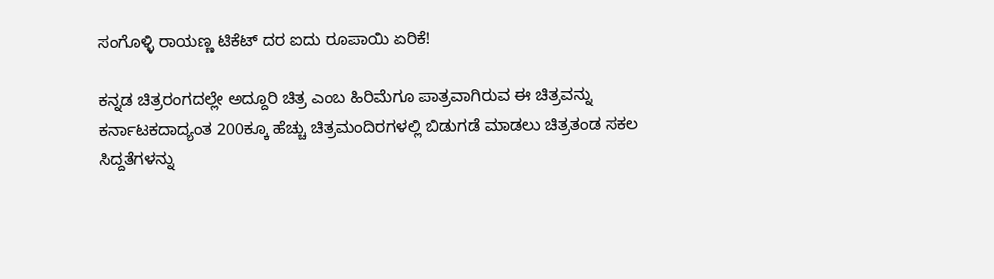ಸಂಗೊಳ್ಳಿ ರಾಯಣ್ಣ ಟಿಕೆಟ್ ದರ ಐದು ರೂಪಾಯಿ ಏರಿಕೆ!

ಕನ್ನಡ ಚಿತ್ರರಂಗದಲ್ಲೇ ಅದ್ದೂರಿ ಚಿತ್ರ ಎಂಬ ಹಿರಿಮೆಗೂ ಪಾತ್ರವಾಗಿರುವ ಈ ಚಿತ್ರವನ್ನು ಕರ್ನಾಟಕದಾದ್ಯಂತ 200ಕ್ಕೂ ಹೆಚ್ಚು ಚಿತ್ರಮಂದಿರಗಳಲ್ಲಿ ಬಿಡುಗಡೆ ಮಾಡಲು ಚಿತ್ರತಂಡ ಸಕಲ ಸಿದ್ದತೆಗಳನ್ನು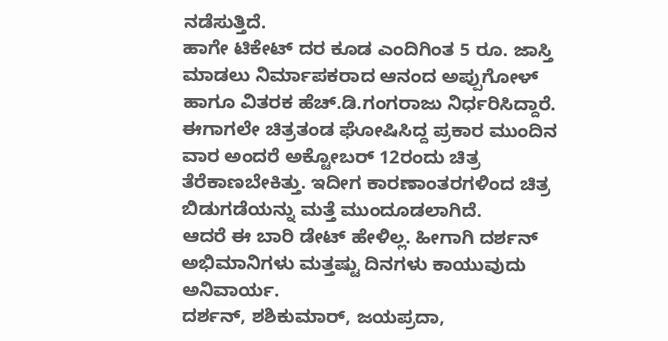ನಡೆಸುತ್ತಿದೆ.
ಹಾಗೇ ಟಿಕೇಟ್ ದರ ಕೂಡ ಎಂದಿಗಿಂತ 5 ರೂ. ಜಾಸ್ತಿ ಮಾಡಲು ನಿರ್ಮಾಪಕರಾದ ಆನಂದ ಅಪ್ಪುಗೋಳ್ ಹಾಗೂ ವಿತರಕ ಹೆಚ್.ಡಿ.ಗಂಗರಾಜು ನಿರ್ಧರಿಸಿದ್ದಾರೆ.
ಈಗಾಗಲೇ ಚಿತ್ರತಂಡ ಘೋಷಿಸಿದ್ದ ಪ್ರಕಾರ ಮುಂದಿನ ವಾರ ಅಂದರೆ ಅಕ್ಟೋಬರ್ 12ರಂದು ಚಿತ್ರ ತೆರೆಕಾಣಬೇಕಿತ್ತು. ಇದೀಗ ಕಾರಣಾಂತರಗಳಿಂದ ಚಿತ್ರ ಬಿಡುಗಡೆಯನ್ನು ಮತ್ತೆ ಮುಂದೂಡಲಾಗಿದೆ.
ಆದರೆ ಈ ಬಾರಿ ಡೇಟ್ ಹೇಳಿಲ್ಲ. ಹೀಗಾಗಿ ದರ್ಶನ್ ಅಭಿಮಾನಿಗಳು ಮತ್ತಷ್ಟು ದಿನಗಳು ಕಾಯುವುದು ಅನಿವಾರ್ಯ.
ದರ್ಶನ್, ಶಶಿಕುಮಾರ್, ಜಯಪ್ರದಾ,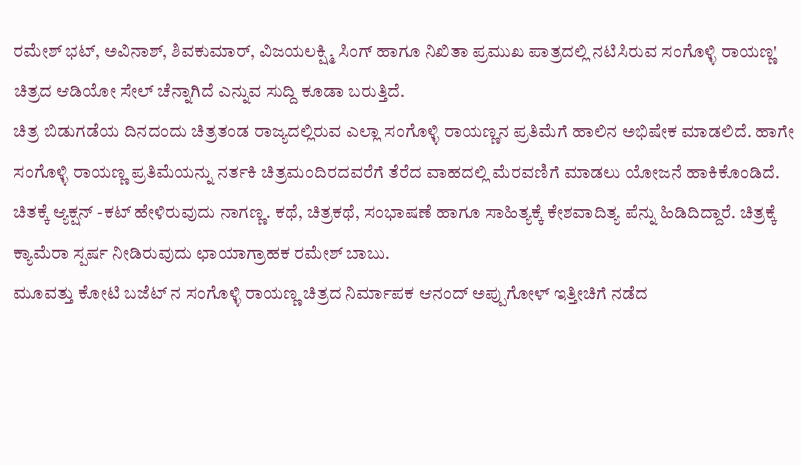ರಮೇಶ್ ಭಟ್, ಅವಿನಾಶ್, ಶಿವಕುಮಾರ್, ವಿಜಯಲಕ್ಷ್ಮಿ ಸಿಂಗ್ ಹಾಗೂ ನಿಖಿತಾ ಪ್ರಮುಖ ಪಾತ್ರದಲ್ಲಿ ನಟಿಸಿರುವ ಸಂಗೊಳ್ಳಿ ರಾಯಣ್ಣ' ಚಿತ್ರದ ಆಡಿಯೋ ಸೇಲ್ ಚೆನ್ನಾಗಿದೆ ಎನ್ನುವ ಸುದ್ದಿ ಕೂಡಾ ಬರುತ್ತಿದೆ.
ಚಿತ್ರ ಬಿಡುಗಡೆಯ ದಿನದಂದು ಚಿತ್ರತಂಡ ರಾಜ್ಯದಲ್ಲಿರುವ ಎಲ್ಲಾ ಸಂಗೊಳ್ಳಿ ರಾಯಣ್ಣನ ಪ್ರತಿಮೆಗೆ ಹಾಲಿನ ಅಭಿಷೇಕ ಮಾಡಲಿದೆ. ಹಾಗೇ ಸಂಗೊಳ್ಳಿ ರಾಯಣ್ಣ ಪ್ರತಿಮೆಯನ್ನು ನರ್ತಕಿ ಚಿತ್ರಮಂದಿರದವರೆಗೆ ತೆರೆದ ವಾಹದಲ್ಲಿ ಮೆರವಣಿಗೆ ಮಾಡಲು ಯೋಜನೆ ಹಾಕಿಕೊಂಡಿದೆ.
ಚಿತಕ್ಕೆ ಆ್ಯಕ್ಷನ್ -ಕಟ್ ಹೇಳಿರುವುದು ನಾಗಣ್ಣ. ಕಥೆ, ಚಿತ್ರಕಥೆ, ಸಂಭಾಷಣೆ ಹಾಗೂ ಸಾಹಿತ್ಯಕ್ಕೆ ಕೇಶವಾದಿತ್ಯ ಪೆನ್ನು ಹಿಡಿದಿದ್ದಾರೆ. ಚಿತ್ರಕ್ಕೆ ಕ್ಯಾಮೆರಾ ಸ್ಪರ್ಷ ನೀಡಿರುವುದು ಛಾಯಾಗ್ರಾಹಕ ರಮೇಶ್ ಬಾಬು.
ಮೂವತ್ತು ಕೋಟಿ ಬಜೆಟ್ ನ ಸಂಗೊಳ್ಳಿ ರಾಯಣ್ಣ ಚಿತ್ರದ ನಿರ್ಮಾಪಕ ಆನಂದ್ ಅಪ್ಪುಗೋಳ್ ಇತ್ತೀಚಿಗೆ ನಡೆದ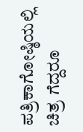ಪತ್ರಿಕಾಗೋಷ್ಠಿಯಲ್ಲಿ ಚಿತ್ರ ಗೆದ್ದರೂ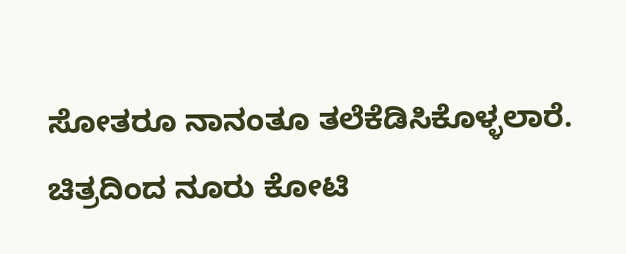ಸೋತರೂ ನಾನಂತೂ ತಲೆಕೆಡಿಸಿಕೊಳ್ಳಲಾರೆ.
ಚಿತ್ರದಿಂದ ನೂರು ಕೋಟಿ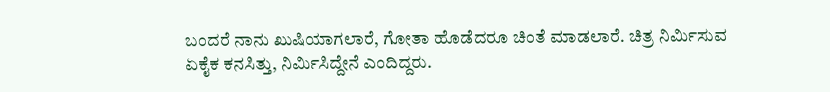ಬಂದರೆ ನಾನು ಖುಷಿಯಾಗಲಾರೆ, ಗೋತಾ ಹೊಡೆದರೂ ಚಿಂತೆ ಮಾಡಲಾರೆ. ಚಿತ್ರ ನಿರ್ಮಿಸುವ ಏಕೈಕ ಕನಸಿತ್ತು, ನಿರ್ಮಿಸಿದ್ದೇನೆ ಎಂದಿದ್ದರು.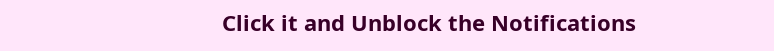Click it and Unblock the Notifications